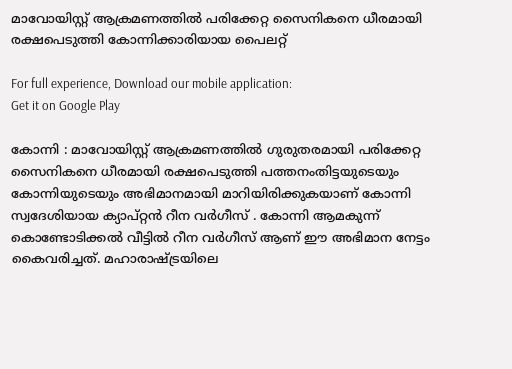മാവോയിസ്റ്റ് ആക്രമണത്തിൽ പരിക്കേറ്റ സൈനികനെ ധീരമായി രക്ഷപെടുത്തി കോന്നിക്കാരിയായ പൈലറ്റ്

For full experience, Download our mobile application:
Get it on Google Play

കോന്നി : മാവോയിസ്റ്റ് ആക്രമണത്തിൽ ഗുരുതരമായി പരിക്കേറ്റ സൈനികനെ ധീരമായി രക്ഷപെടുത്തി പത്തനംതിട്ടയുടെയും കോന്നിയുടെയും അഭിമാനമായി മാറിയിരിക്കുകയാണ് കോന്നി സ്വദേശിയായ ക്യാപ്റ്റൻ റീന വർഗീസ് . കോന്നി ആമകുന്ന് കൊണ്ടോടിക്കൽ വീട്ടിൽ റീന വർഗീസ് ആണ് ഈ അഭിമാന നേട്ടം കൈവരിച്ചത്. മഹാരാഷ്ട്രയിലെ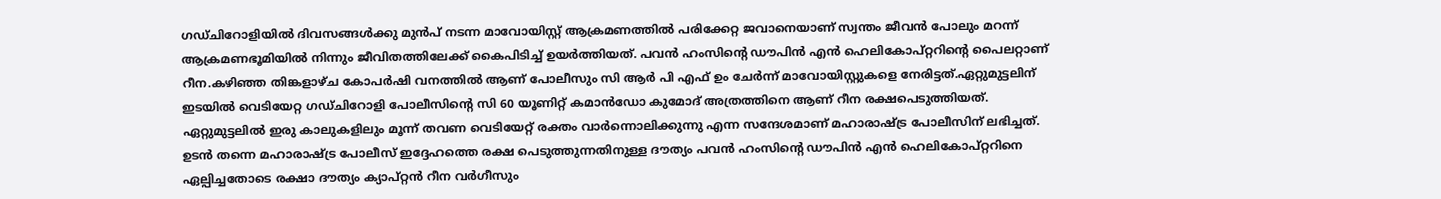ഗഡ്ചിറോളിയിൽ ദിവസങ്ങൾക്കു മുൻപ് നടന്ന മാവോയിസ്റ്റ് ആക്രമണത്തിൽ പരിക്കേറ്റ ജവാനെയാണ് സ്വന്തം ജീവൻ പോലും മറന്ന് ആക്രമണഭൂമിയിൽ നിന്നും ജീവിതത്തിലേക്ക് കൈപിടിച്ച് ഉയർത്തിയത്. പവൻ ഹംസിന്റെ ഡൗപിൻ എൻ ഹെലികോപ്റ്ററിന്റെ പൈലറ്റാണ് റീന.കഴിഞ്ഞ തിങ്കളാഴ്ച കോപർഷി വനത്തിൽ ആണ് പോലീസും സി ആർ പി എഫ് ഉം ചേർന്ന് മാവോയിസ്റ്റുകളെ നേരിട്ടത്.ഏറ്റുമുട്ടലിന് ഇടയിൽ വെടിയേറ്റ ഗഡ്ചിറോളി പോലീസിന്റെ സി 60 യൂണിറ്റ് കമാൻഡോ കുമോദ് അത്രത്തിനെ ആണ് റീന രക്ഷപെടുത്തിയത്. ഏറ്റുമുട്ടലിൽ ഇരു കാലുകളിലും മൂന്ന് തവണ വെടിയേറ്റ് രക്തം വാർന്നൊലിക്കുന്നു എന്ന സന്ദേശമാണ് മഹാരാഷ്ട്ര പോലീസിന് ലഭിച്ചത്. ഉടൻ തന്നെ മഹാരാഷ്ട്ര പോലീസ് ഇദ്ദേഹത്തെ രക്ഷ പെടുത്തുന്നതിനുള്ള ദൗത്യം പവൻ ഹംസിന്റെ ഡൗപിൻ എൻ ഹെലികോപ്റ്ററിനെ ഏല്പിച്ചതോടെ രക്ഷാ ദൗത്യം ക്യാപ്റ്റൻ റീന വർഗീസും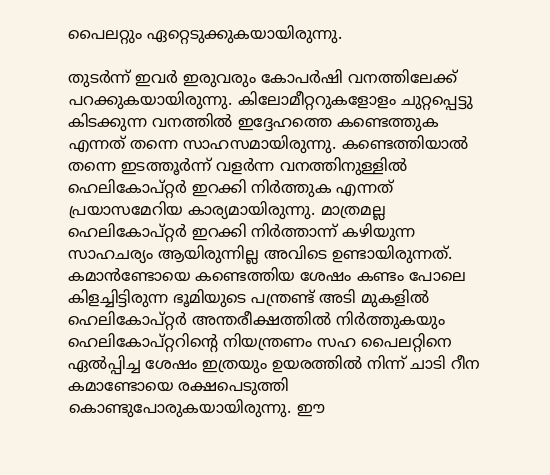പൈലറ്റും ഏറ്റെടുക്കുകയായിരുന്നു.

തുടർന്ന് ഇവർ ഇരുവരും കോപർഷി വനത്തിലേക്ക് പറക്കുകയായിരുന്നു. കിലോമീറ്ററുകളോളം ചുറ്റപ്പെട്ടു കിടക്കുന്ന വനത്തിൽ ഇദ്ദേഹത്തെ കണ്ടെത്തുക എന്നത് തന്നെ സാഹസമായിരുന്നു. കണ്ടെത്തിയാൽ തന്നെ ഇടത്തൂർന്ന് വളർന്ന വനത്തിനുള്ളിൽ ഹെലികോപ്റ്റർ ഇറക്കി നിർത്തുക എന്നത് പ്രയാസമേറിയ കാര്യമായിരുന്നു. മാത്രമല്ല ഹെലികോപ്റ്റർ ഇറക്കി നിർത്താന്ന് കഴിയുന്ന സാഹചര്യം ആയിരുന്നില്ല അവിടെ ഉണ്ടായിരുന്നത്. കമാൻണ്ടോയെ കണ്ടെത്തിയ ശേഷം കണ്ടം പോലെ കിളച്ചിട്ടിരുന്ന ഭൂമിയുടെ പന്ത്രണ്ട് അടി മുകളിൽ ഹെലികോപ്റ്റർ അന്തരീക്ഷത്തിൽ നിർത്തുകയും ഹെലികോപ്റ്ററിന്റെ നിയന്ത്രണം സഹ പൈലറ്റിനെ ഏൽപ്പിച്ച ശേഷം ഇത്രയും ഉയരത്തിൽ നിന്ന് ചാടി റീന കമാണ്ടോയെ രക്ഷപെടുത്തി കൊണ്ടുപോരുകയായിരുന്നു. ഈ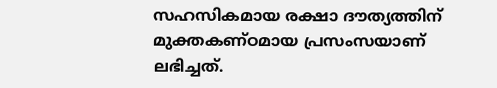സഹസികമായ രക്ഷാ ദൗത്യത്തിന് മുക്തകണ്ഠമായ പ്രസംസയാണ് ലഭിച്ചത്.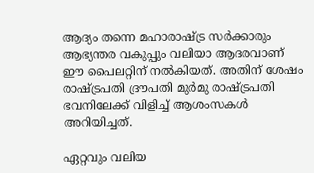ആദ്യം തന്നെ മഹാരാഷ്ട്ര സർക്കാരും ആഭ്യന്തര വകുപ്പും വലിയാ ആദരവാണ് ഈ പൈലറ്റിന് നൽകിയത്. അതിന് ശേഷം രാഷ്ട്രപതി ദ്രൗപതി മുർമു രാഷ്ട്രപതി ഭവനിലേക്ക് വിളിച്ച് ആശംസകൾ അറിയിച്ചത്.

ഏറ്റവും വലിയ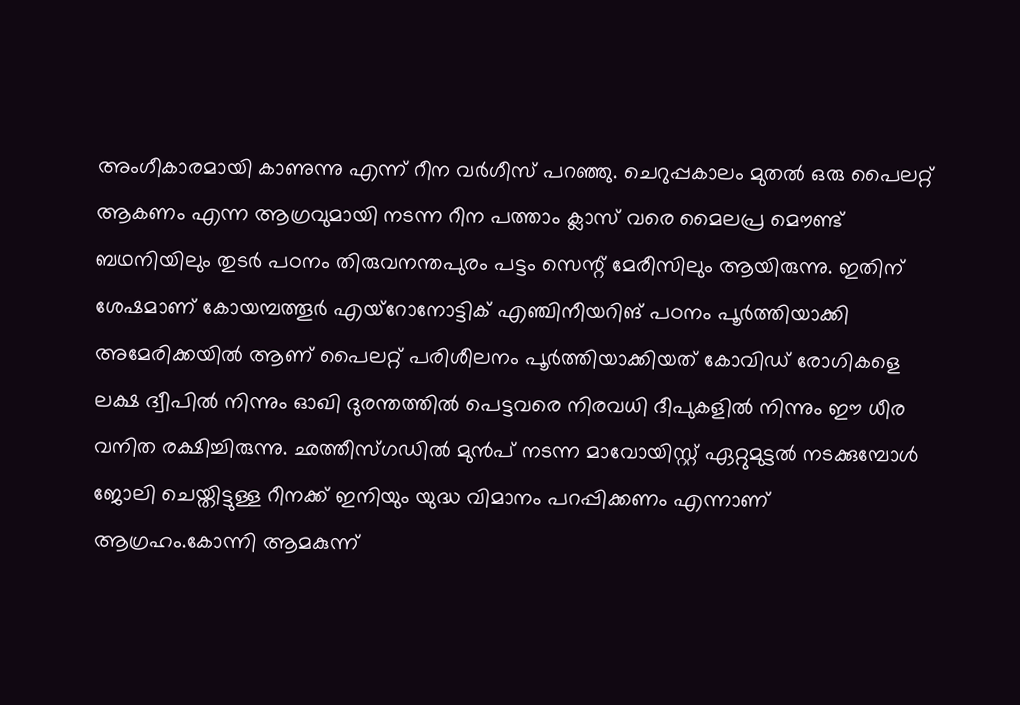അംഗീകാരമായി കാണുന്നു എന്ന് റീന വർഗീസ് പറഞ്ഞു. ചെറുപ്പകാലം മുതൽ ഒരു പൈലറ്റ് ആകണം എന്ന ആഗ്രവുമായി നടന്ന റീന പത്താം ക്ലാസ് വരെ മൈലപ്ര മൌണ്ട് ബഥനിയിലും തുടർ പഠനം തിരുവനന്തപുരം പട്ടം സെന്റ് മേരീസിലും ആയിരുന്നു. ഇതിന് ശേഷമാണ് കോയമ്പത്തൂർ എയ്റോനോട്ടിക് എഞ്ചിനീയറിങ് പഠനം പൂർത്തിയാക്കി അമേരിക്കയിൽ ആണ് പൈലറ്റ് പരിശീലനം പൂർത്തിയാക്കിയത് കോവിഡ് രോഗികളെ ലക്ഷ ദ്വീപിൽ നിന്നും ഓഖി ദുരന്തത്തിൽ പെട്ടവരെ നിരവധി ദീപുകളിൽ നിന്നും ഈ ധീര വനിത രക്ഷിച്ചിരുന്നു. ഛത്തീസ്‌ഗഡിൽ മുൻപ് നടന്ന മാവോയിസ്റ്റ് ഏറ്റുമുട്ടൽ നടക്കുമ്പോൾ ജോലി ചെയ്തിട്ടുള്ള റീനക്ക് ഇനിയും യുദ്ധ വിമാനം പറപ്പിക്കണം എന്നാണ് ആഗ്രഹം.കോന്നി ആമകുന്ന്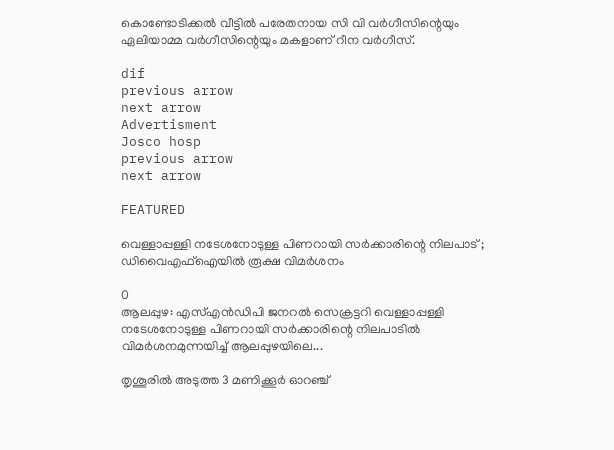കൊണ്ടോടിക്കൽ വീട്ടിൽ പരേതനായ സി വി വർഗീസിന്റെയും ഏലിയാമ്മ വർഗീസിന്റെയും മകളാണ് റീന വർഗീസ്.

dif
previous arrow
next arrow
Advertisment
Josco hosp
previous arrow
next arrow

FEATURED

വെള്ളാപ്പള്ളി നടേശനോടുള്ള പിണറായി സർക്കാരിന്റെ നിലപാട് ; ഡിവൈഎഫ്ഐയിൽ രൂക്ഷ വിമർശനം

0
ആലപ്പുഴ: എസ്എൻഡിപി ജനറൽ സെക്രട്ടറി വെള്ളാപ്പള്ളി നടേശനോടുള്ള പിണറായി സർക്കാരിന്റെ നിലപാടിൽ വിമർശനമുന്നയിച്ച് ആലപ്പുഴയിലെ...

തൃശൂരിൽ അടുത്ത 3 മണിക്കൂർ ഓറഞ്ച്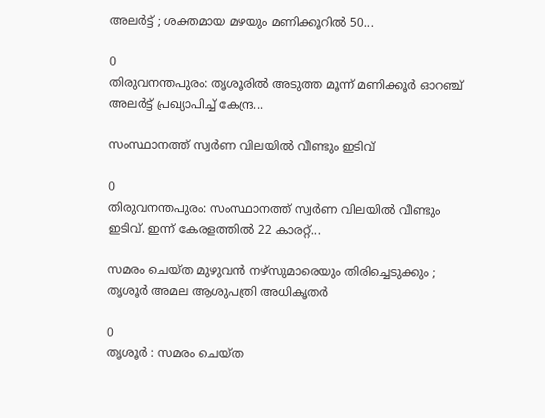അലർട്ട് ; ശക്തമായ മഴയും മണിക്കൂറിൽ 50...

0
തിരുവനന്തപുരം: തൃശൂരിൽ അടുത്ത മൂന്ന് മണിക്കൂർ ഓറഞ്ച് അലർട്ട് പ്രഖ്യാപിച്ച് കേന്ദ്ര...

സംസ്ഥാനത്ത് സ്വർണ വിലയിൽ വീണ്ടും ഇടിവ്

0
തിരുവനന്തപുരം: സംസ്ഥാനത്ത് സ്വർണ വിലയിൽ വീണ്ടും ഇടിവ്. ഇന്ന് കേരളത്തിൽ 22 കാരറ്റ്...

സമരം ചെയ്ത മുഴുവൻ നഴ്സുമാരെയും തിരിച്ചെടുക്കും ; തൃശൂർ അമല ആശുപത്രി അധികൃതർ

0
തൃശൂർ : സമരം ചെയ്ത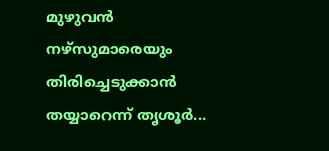മുഴുവൻ നഴ്സുമാരെയും തിരിച്ചെടുക്കാൻ തയ്യാറെന്ന് തൃശൂർ...